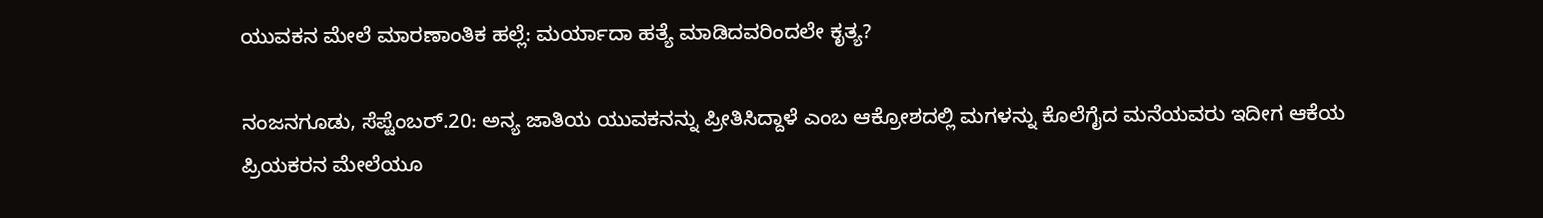ಯುವಕನ ಮೇಲೆ ಮಾರಣಾಂತಿಕ ಹಲ್ಲೆ: ಮರ್ಯಾದಾ ಹತ್ಯೆ ಮಾಡಿದವರಿಂದಲೇ ಕೃತ್ಯ?

ನಂಜನಗೂಡು, ಸೆಪ್ಟೆಂಬರ್.20: ಅನ್ಯ ಜಾತಿಯ ಯುವಕನನ್ನು ಪ್ರೀತಿಸಿದ್ದಾಳೆ ಎಂಬ ಆಕ್ರೋಶದಲ್ಲಿ ಮಗಳನ್ನು ಕೊಲೆಗೈದ ಮನೆಯವರು ಇದೀಗ ಆಕೆಯ ಪ್ರಿಯಕರನ ಮೇಲೆಯೂ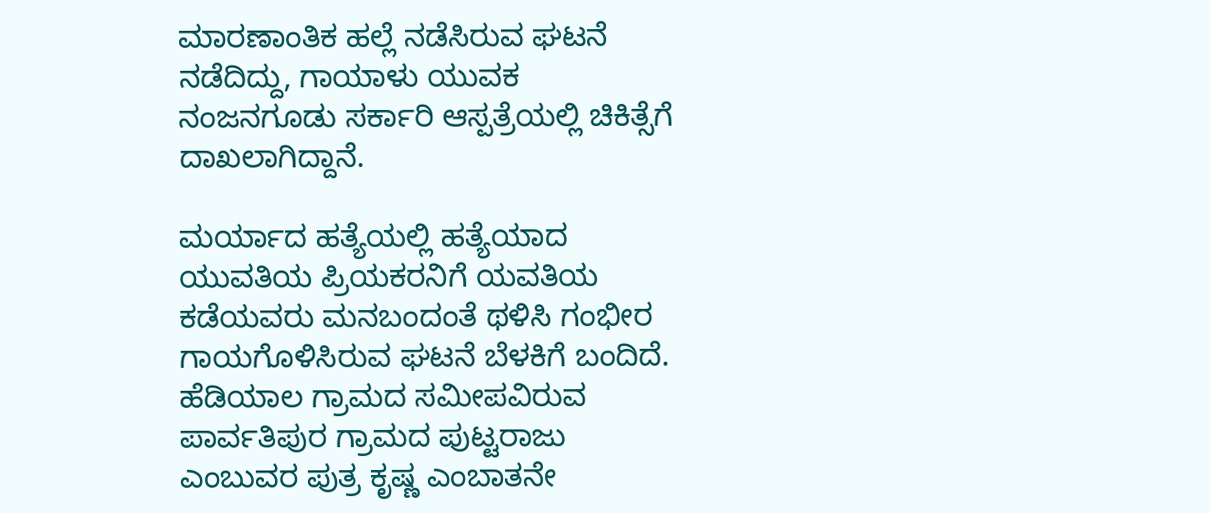ಮಾರಣಾಂತಿಕ ಹಲ್ಲೆ ನಡೆಸಿರುವ ಘಟನೆ ನಡೆದಿದ್ದು, ಗಾಯಾಳು ಯುವಕ ನಂಜನಗೂಡು ಸರ್ಕಾರಿ ಆಸ್ಪತ್ರೆಯಲ್ಲಿ ಚಿಕಿತ್ಸೆಗೆ ದಾಖಲಾಗಿದ್ದಾನೆ.

ಮರ್ಯಾದ ಹತ್ಯೆಯಲ್ಲಿ ಹತ್ಯೆಯಾದ ಯುವತಿಯ ಪ್ರಿಯಕರನಿಗೆ ಯವತಿಯ ಕಡೆಯವರು ಮನಬಂದಂತೆ ಥಳಿಸಿ ಗಂಭೀರ ಗಾಯಗೊಳಿಸಿರುವ ಘಟನೆ ಬೆಳಕಿಗೆ ಬಂದಿದೆ. ಹೆಡಿಯಾಲ ಗ್ರಾಮದ ಸಮೀಪವಿರುವ ಪಾರ್ವತಿಪುರ ಗ್ರಾಮದ ಪುಟ್ಟರಾಜು ಎಂಬುವರ ಪುತ್ರ ಕೃಷ್ಣ ಎಂಬಾತನೇ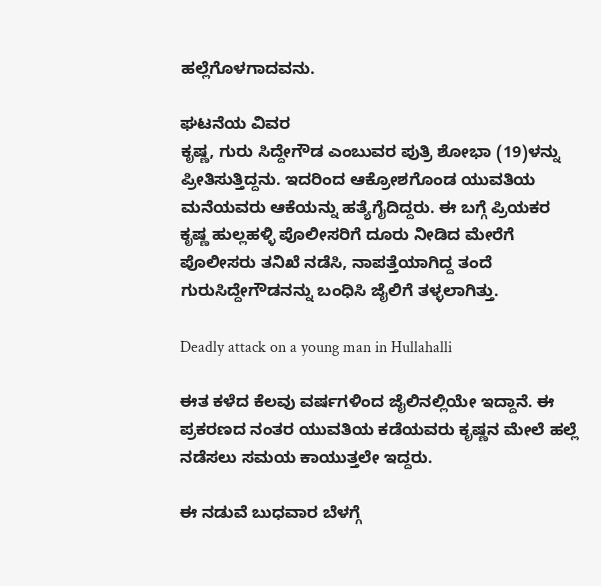ಹಲ್ಲೆಗೊಳಗಾದವನು.

ಘಟನೆಯ ವಿವರ
ಕೃಷ್ಣ, ಗುರು ಸಿದ್ದೇಗೌಡ ಎಂಬುವರ ಪುತ್ರಿ ಶೋಭಾ (19)ಳನ್ನು ಪ್ರೀತಿಸುತ್ತಿದ್ದನು. ಇದರಿಂದ ಆಕ್ರೋಶಗೊಂಡ ಯುವತಿಯ ಮನೆಯವರು ಆಕೆಯನ್ನು ಹತ್ಯೆಗೈದಿದ್ದರು. ಈ ಬಗ್ಗೆ ಪ್ರಿಯಕರ ಕೃಷ್ಣ ಹುಲ್ಲಹಳ್ಳಿ ಪೊಲೀಸರಿಗೆ ದೂರು ನೀಡಿದ ಮೇರೆಗೆ ಪೊಲೀಸರು ತನಿಖೆ ನಡೆಸಿ, ನಾಪತ್ತೆಯಾಗಿದ್ದ ತಂದೆ ಗುರುಸಿದ್ದೇಗೌಡನನ್ನು ಬಂಧಿಸಿ ಜೈಲಿಗೆ ತಳ್ಳಲಾಗಿತ್ತು.

Deadly attack on a young man in Hullahalli

ಈತ ಕಳೆದ ಕೆಲವು ವರ್ಷಗಳಿಂದ ಜೈಲಿನಲ್ಲಿಯೇ ಇದ್ದಾನೆ. ಈ ಪ್ರಕರಣದ ನಂತರ ಯುವತಿಯ ಕಡೆಯವರು ಕೃಷ್ಣನ ಮೇಲೆ ಹಲ್ಲೆ ನಡೆಸಲು ಸಮಯ ಕಾಯುತ್ತಲೇ ಇದ್ದರು.

ಈ ನಡುವೆ ಬುಧವಾರ ಬೆಳಗ್ಗೆ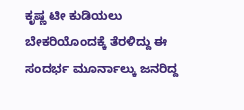ಕೃಷ್ಣ ಟೀ ಕುಡಿಯಲು ಬೇಕರಿಯೊಂದಕ್ಕೆ ತೆರಳಿದ್ದು ಈ ಸಂದರ್ಭ ಮೂರ್ನಾಲ್ಕು ಜನರಿದ್ದ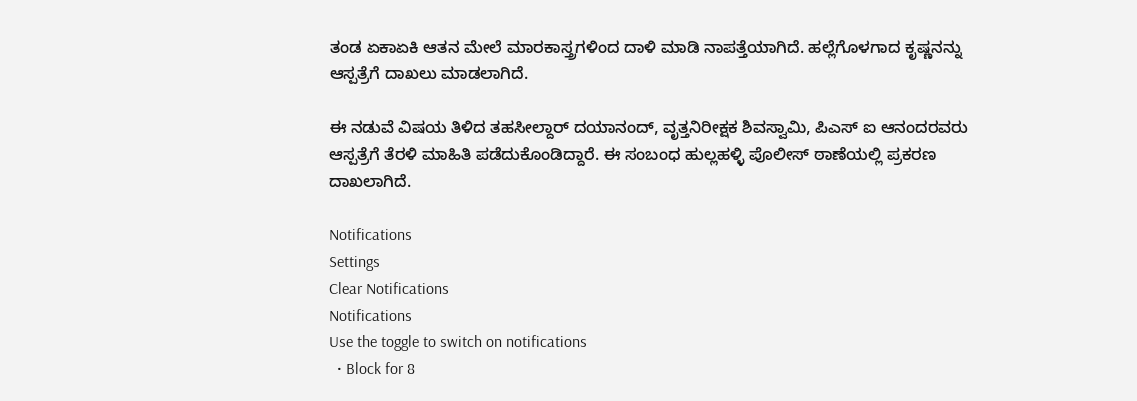ತಂಡ ಏಕಾಏಕಿ ಆತನ ಮೇಲೆ ಮಾರಕಾಸ್ತ್ರಗಳಿಂದ ದಾಳಿ ಮಾಡಿ ನಾಪತ್ತೆಯಾಗಿದೆ. ಹಲ್ಲೆಗೊಳಗಾದ ಕೃಷ್ಣನನ್ನು ಆಸ್ಪತ್ರೆಗೆ ದಾಖಲು ಮಾಡಲಾಗಿದೆ.

ಈ ನಡುವೆ ವಿಷಯ ತಿಳಿದ ತಹಸೀಲ್ದಾರ್ ದಯಾನಂದ್, ವೃತ್ತನಿರೀಕ್ಷಕ ಶಿವಸ್ವಾಮಿ, ಪಿಎಸ್ ಐ ಆನಂದರವರು ಆಸ್ಪತ್ರೆಗೆ ತೆರಳಿ ಮಾಹಿತಿ ಪಡೆದುಕೊಂಡಿದ್ದಾರೆ. ಈ ಸಂಬಂಧ ಹುಲ್ಲಹಳ್ಳಿ ಪೊಲೀಸ್ ಠಾಣೆಯಲ್ಲಿ ಪ್ರಕರಣ ದಾಖಲಾಗಿದೆ.

Notifications
Settings
Clear Notifications
Notifications
Use the toggle to switch on notifications
  • Block for 8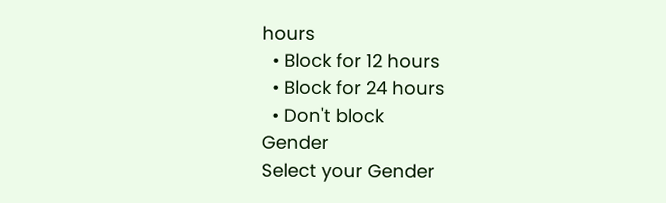hours
  • Block for 12 hours
  • Block for 24 hours
  • Don't block
Gender
Select your Gender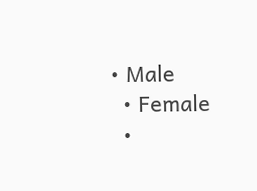• Male
  • Female
  •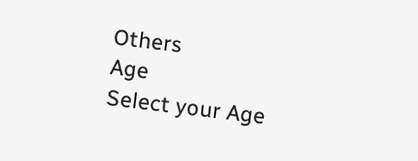Others
Age
Select your Age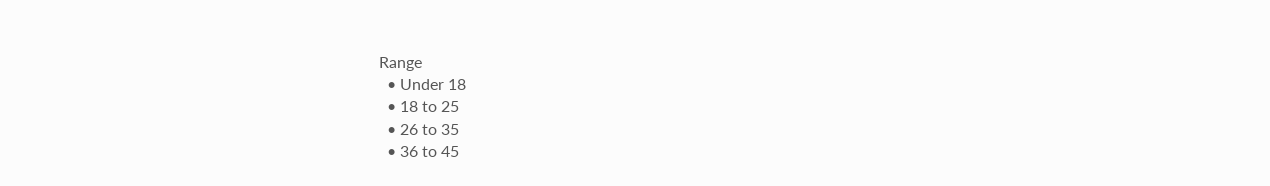Range
  • Under 18
  • 18 to 25
  • 26 to 35
  • 36 to 45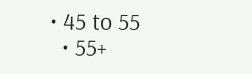• 45 to 55
  • 55+